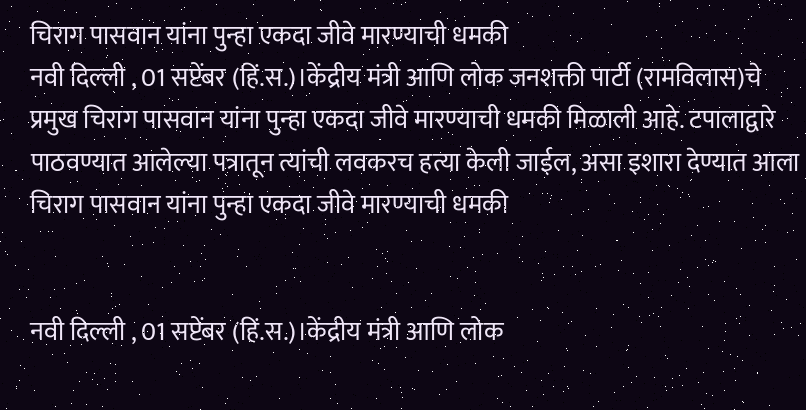चिराग पासवान यांना पुन्हा एकदा जीवे मारण्याची धमकी
नवी दिल्ली , 01 सप्टेंबर (हिं.स.)।केंद्रीय मंत्री आणि लोक जनशक्ती पार्टी (रामविलास)चे प्रमुख चिराग पासवान यांना पुन्हा एकदा जीवे मारण्याची धमकी मिळाली आहे. टपालाद्वारे पाठवण्यात आलेल्या पत्रातून त्यांची लवकरच हत्या केली जाईल, असा इशारा देण्यात आला
चिराग पासवान यांना पुन्हा एकदा जीवे मारण्याची धमकी


नवी दिल्ली , 01 सप्टेंबर (हिं.स.)।केंद्रीय मंत्री आणि लोक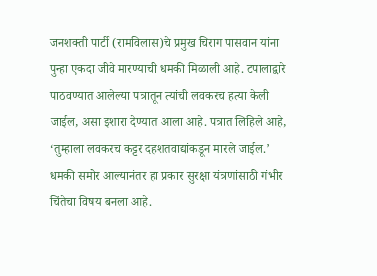जनशक्ती पार्टी (रामविलास)चे प्रमुख चिराग पासवान यांना पुन्हा एकदा जीवे मारण्याची धमकी मिळाली आहे. टपालाद्वारे पाठवण्यात आलेल्या पत्रातून त्यांची लवकरच हत्या केली जाईल, असा इशारा देण्यात आला आहे. पत्रात लिहिले आहे, ‘तुम्हाला लवकरच कट्टर दहशतवाद्यांकडून मारले जाईल.’ धमकी समोर आल्यानंतर हा प्रकार सुरक्षा यंत्रणांसाठी गंभीर चिंतेचा विषय बनला आहे.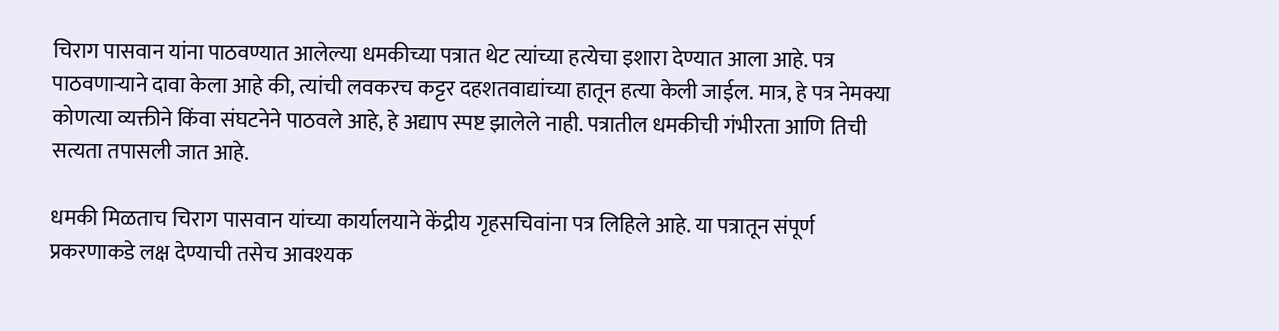चिराग पासवान यांना पाठवण्यात आलेल्या धमकीच्या पत्रात थेट त्यांच्या हत्येचा इशारा देण्यात आला आहे. पत्र पाठवणाऱ्याने दावा केला आहे की, त्यांची लवकरच कट्टर दहशतवाद्यांच्या हातून हत्या केली जाईल. मात्र, हे पत्र नेमक्या कोणत्या व्यक्तीने किंवा संघटनेने पाठवले आहे, हे अद्याप स्पष्ट झालेले नाही. पत्रातील धमकीची गंभीरता आणि तिची सत्यता तपासली जात आहे.

धमकी मिळताच चिराग पासवान यांच्या कार्यालयाने केंद्रीय गृहसचिवांना पत्र लिहिले आहे. या पत्रातून संपूर्ण प्रकरणाकडे लक्ष देण्याची तसेच आवश्यक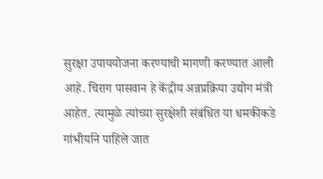सुरक्षा उपाययोजना करण्याची मागणी करण्यात आली आहे. चिराग पासवान हे केंद्रीय अन्नप्रक्रिया उद्योग मंत्री आहेत. त्यामुळे त्यांच्या सुरक्षेशी संबंधित या धमकीकडे गांभीर्याने पाहिले जात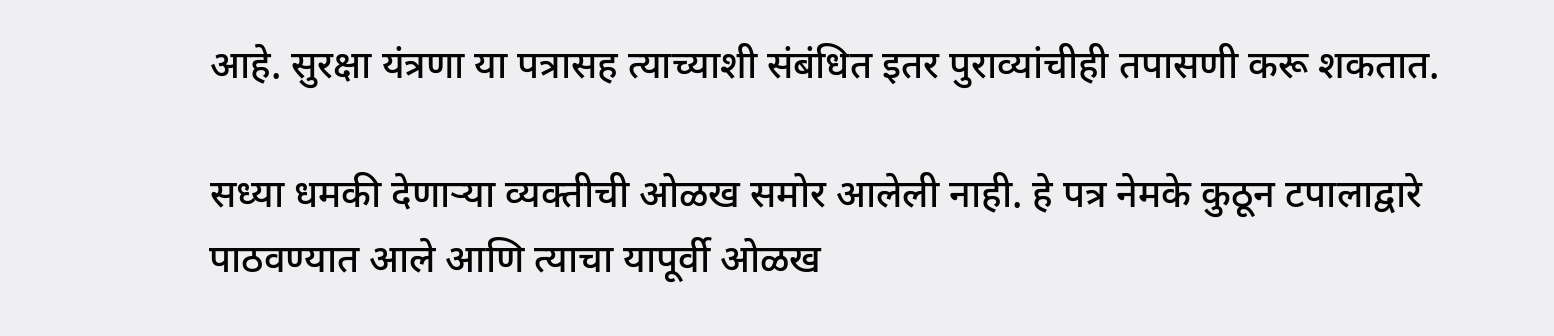आहे. सुरक्षा यंत्रणा या पत्रासह त्याच्याशी संबंधित इतर पुराव्यांचीही तपासणी करू शकतात.

सध्या धमकी देणाऱ्या व्यक्तीची ओळख समोर आलेली नाही. हे पत्र नेमके कुठून टपालाद्वारे पाठवण्यात आले आणि त्याचा यापूर्वी ओळख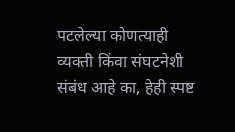पटलेल्या कोणत्याही व्यक्ती किंवा संघटनेशी संबंध आहे का, हेही स्पष्ट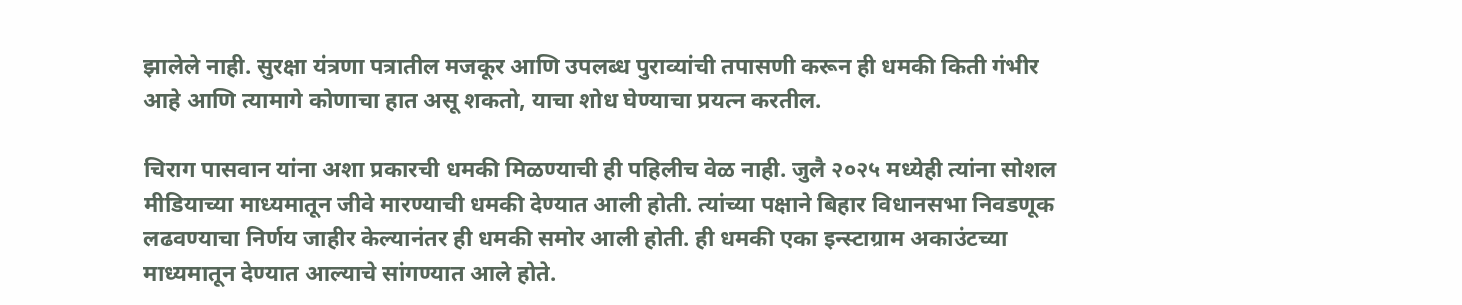झालेले नाही. सुरक्षा यंत्रणा पत्रातील मजकूर आणि उपलब्ध पुराव्यांची तपासणी करून ही धमकी किती गंभीर आहे आणि त्यामागे कोणाचा हात असू शकतो, याचा शोध घेण्याचा प्रयत्न करतील.

चिराग पासवान यांना अशा प्रकारची धमकी मिळण्याची ही पहिलीच वेळ नाही. जुलै २०२५ मध्येही त्यांना सोशल मीडियाच्या माध्यमातून जीवे मारण्याची धमकी देण्यात आली होती. त्यांच्या पक्षाने बिहार विधानसभा निवडणूक लढवण्याचा निर्णय जाहीर केल्यानंतर ही धमकी समोर आली होती. ही धमकी एका इन्स्टाग्राम अकाउंटच्या माध्यमातून देण्यात आल्याचे सांगण्यात आले होते.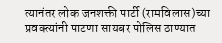त्यानंतर लोक जनशक्ती पार्टी (रामविलास)च्या प्रवक्त्यांनी पाटणा सायबर पोलिस ठाण्यात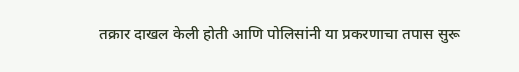तक्रार दाखल केली होती आणि पोलिसांनी या प्रकरणाचा तपास सुरू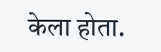केला होता.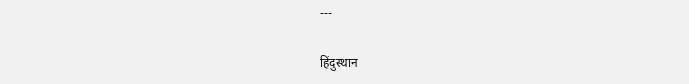---

हिंदुस्थान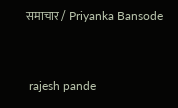समाचार / Priyanka Bansode


 rajesh pande